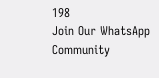198
Join Our WhatsApp Community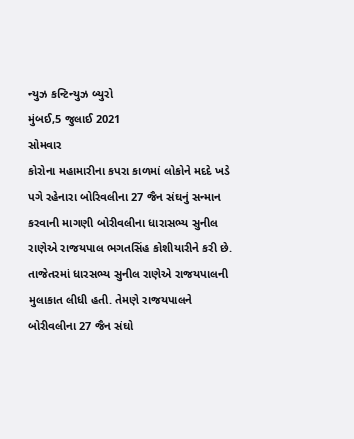ન્યુઝ કન્ટિન્યુઝ બ્યુરો
મુંબઈ,5 જુલાઈ 2021
સોમવાર
કોરોના મહામારીના કપરા કાળમાં લોકોને મદદે ખડે પગે રહેનારા બોરિવલીના 27 જૈન સંઘનું સન્માન કરવાની માગણી બોરીવલીના ધારાસભ્ય સુનીલ રાણેએ રાજયપાલ ભગતસિંહ કોશીયારીને કરી છે.
તાજેતરમાં ધારસભ્ય સુનીલ રાણેએ રાજયપાલની મુલાકાત લીધી હતી. તેમણે રાજયપાલને બોરીવલીના 27 જૈન સંઘો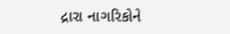દ્રારા નાગરિકોને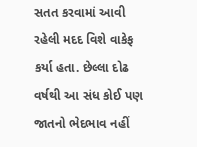સતત કરવામાં આવી રહેલી મદદ વિશે વાકેફ કર્યા હતા. છેલ્લા દોઢ વર્ષથી આ સંધ કોઈ પણ જાતનો ભેદભાવ નહીં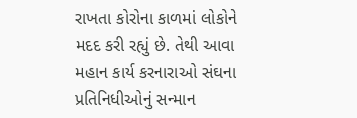રાખતા કોરોના કાળમાં લોકોને મદદ કરી રહ્યું છે. તેથી આવા મહાન કાર્ય કરનારાઓ સંઘના પ્રતિનિધીઓનું સન્માન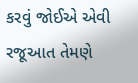કરવું જોઈએ એવી રજૂઆત તેમણે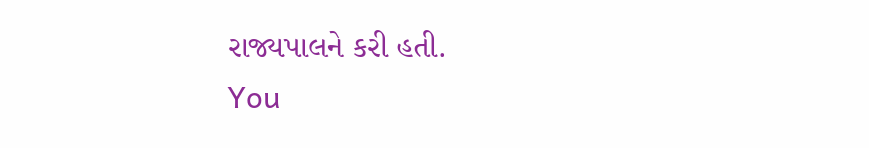રાજ્યપાલને કરી હતી.
You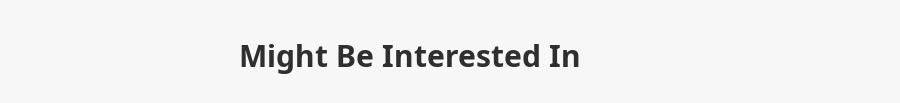Might Be Interested In